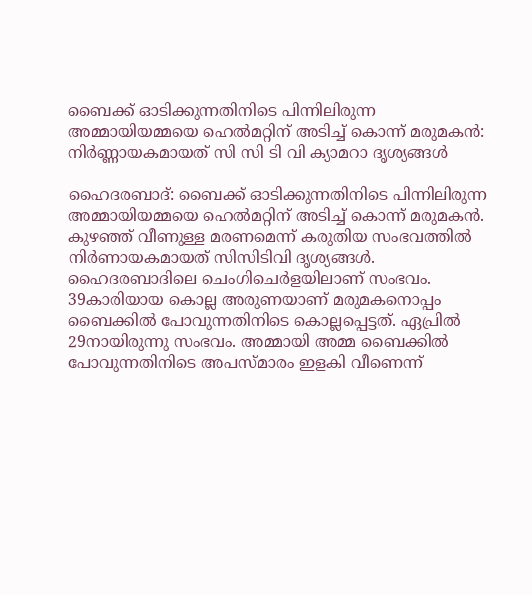ബൈക്ക് ഓടിക്കുന്നതിനിടെ പിന്നിലിരുന്ന അമ്മായിയമ്മയെ ഹെല്‍മറ്റിന് അടിച്ച്‌ കൊന്ന് മരുമകൻ: നിർണ്ണായകമായത് സി സി ടി വി ക്യാമറാ ദൃശ്യങ്ങൾ

ഹൈദരബാദ്: ബൈക്ക് ഓടിക്കുന്നതിനിടെ പിന്നിലിരുന്ന അമ്മായിയമ്മയെ ഹെല്‍മറ്റിന് അടിച്ച്‌ കൊന്ന് മരുമകൻ. കുഴഞ്ഞ് വീണുള്ള മരണമെന്ന് കരുതിയ സംഭവത്തില്‍ നിർണായകമായത് സിസിടിവി ദൃശ്യങ്ങള്‍. ഹൈദരബാദിലെ ചെംഗിചെർളയിലാണ് സംഭവം. 39കാരിയായ കൊല്ല അരുണയാണ് മരുമകനൊപ്പം ബൈക്കില്‍ പോവുന്നതിനിടെ കൊല്ലപ്പെട്ടത്. ഏപ്രില്‍ 29നായിരുന്നു സംഭവം. അമ്മായി അമ്മ ബൈക്കില്‍ പോവുന്നതിനിടെ അപസ്മാരം ഇളകി വീണെന്ന്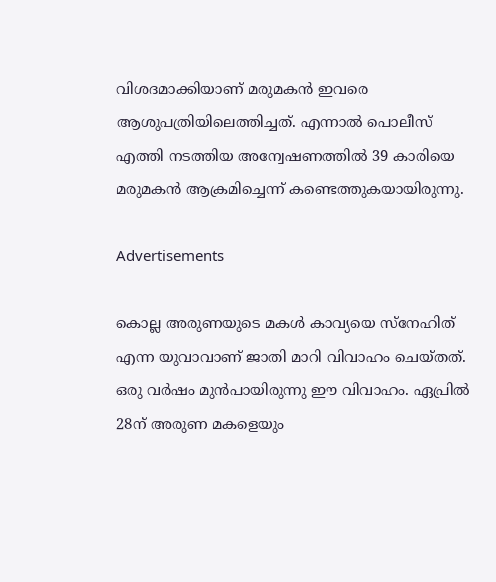വിശദമാക്കിയാണ് മരുമകൻ ഇവരെ ആശുപത്രിയിലെത്തിച്ചത്. എന്നാല്‍ പൊലീസ് എത്തി നടത്തിയ അന്വേഷണത്തില്‍ 39 കാരിയെ മരുമകൻ ആക്രമിച്ചെന്ന് കണ്ടെത്തുകയായിരുന്നു.

Advertisements

കൊല്ല അരുണയുടെ മകള്‍ കാവ്യയെ സ്നേഹിത് എന്ന യുവാവാണ് ജാതി മാറി വിവാഹം ചെയ്തത്. ഒരു വർഷം മുൻപായിരുന്നു ഈ വിവാഹം. ഏപ്രില്‍ 28ന് അരുണ മകളെയും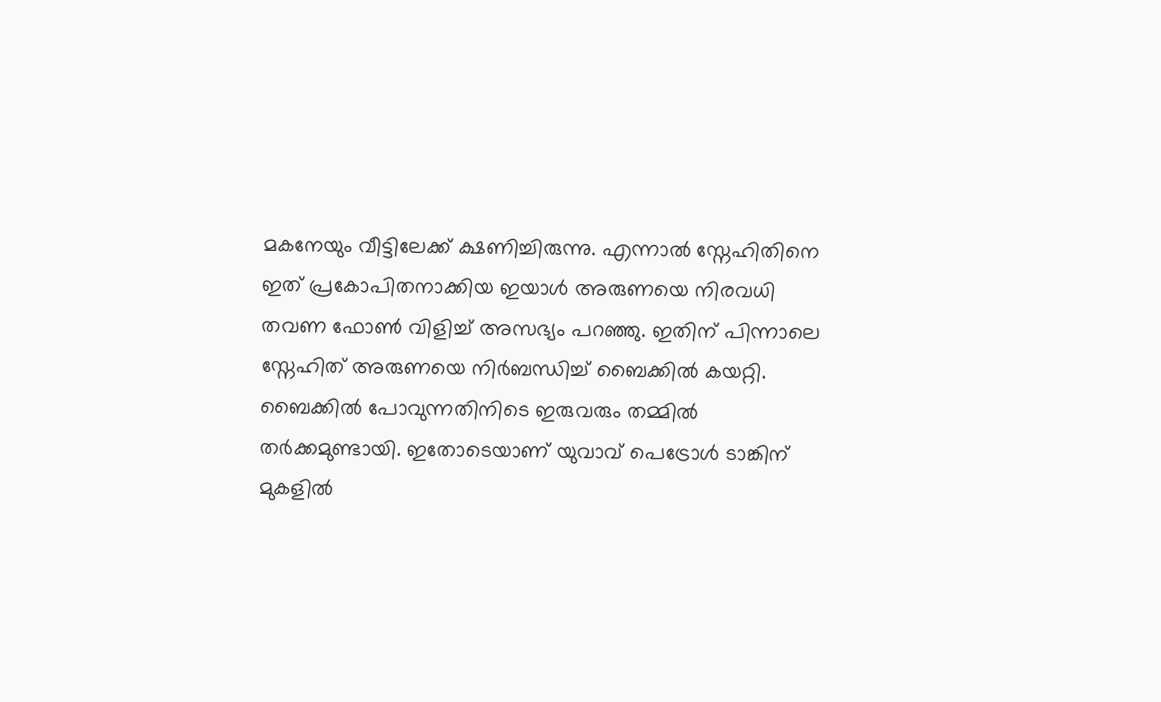മകനേയും വീട്ടിലേക്ക് ക്ഷണിച്ചിരുന്നു. എന്നാല്‍ സ്നേഹിതിനെ ഇത് പ്രകോപിതനാക്കിയ ഇയാള്‍ അരുണയെ നിരവധി തവണ ഫോണ്‍ വിളിച്ച്‌ അസഭ്യം പറഞ്ഞു. ഇതിന് പിന്നാലെ സ്നേഹിത് അരുണയെ നിർബന്ധിച്ച്‌ ബൈക്കില്‍ കയറ്റി. ബൈക്കില്‍ പോവുന്നതിനിടെ ഇരുവരും തമ്മില്‍ തർക്കമുണ്ടായി. ഇതോടെയാണ് യുവാവ് പെട്രോള്‍ ടാങ്കിന് മുകളില്‍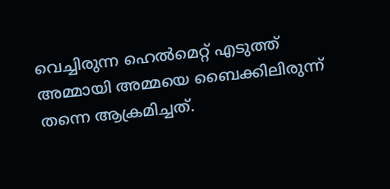വെച്ചിരുന്ന ഹെല്‍മെറ്റ് എടുത്ത് അമ്മായി അമ്മയെ ബൈക്കിലിരുന്ന് തന്നെ ആക്രമിച്ചത്.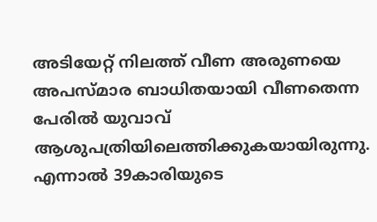അടിയേറ്റ് നിലത്ത് വീണ അരുണയെ അപസ്മാര ബാധിതയായി വീണതെന്ന പേരില്‍ യുവാവ് ആശുപത്രിയിലെത്തിക്കുകയായിരുന്നു. എന്നാല്‍ 39കാരിയുടെ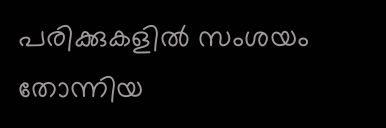പരിക്കുകളില്‍ സംശയം തോന്നിയ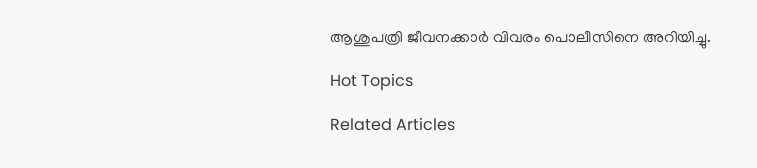ആശുപത്രി ജീവനക്കാർ വിവരം പൊലീസിനെ അറിയിച്ചു.

Hot Topics

Related Articles